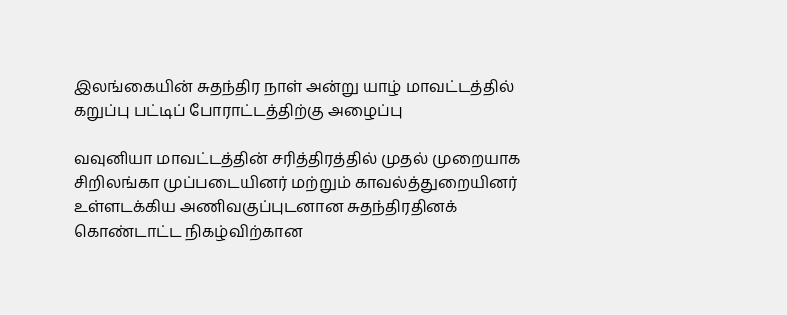இலங்கையின் சுதந்திர நாள் அன்று யாழ் மாவட்டத்தில் கறுப்பு பட்டிப் போராட்டத்திற்கு அழைப்பு

வவுனியா மாவட்டத்தின் சரித்திரத்தில் முதல் முறையாக சிறிலங்கா முப்படையினர் மற்றும் காவல்த்துறையினர் உள்ளடக்கிய அணிவகுப்புடனான சுதந்திரதினக் கொண்டாட்ட நிகழ்விற்கான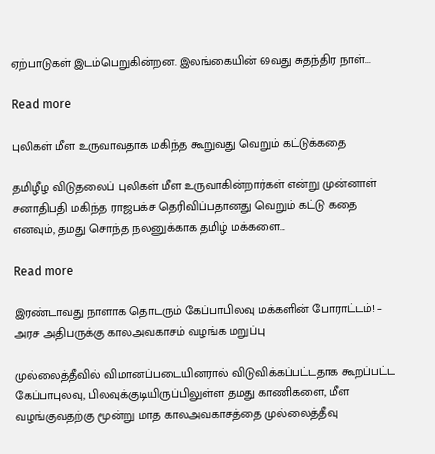ஏற்பாடுகள் இடம்பெறுகின்றன. இலங்கையின் 69வது சுதந்திர நாள்...

Read more

புலிகள் மீள உருவாவதாக மகிந்த கூறுவது வெறும் கட்டுக்கதை

தமிழீழ விடுதலைப் புலிகள் மீள உருவாகின்றார்கள் என்று முன்னாள் சனாதிபதி மகிந்த ராஜபக்ச தெரிவிப்பதானது வெறும் கட்டு கதை எனவும், தமது சொந்த நலனுக்காக தமிழ் மக்களை...

Read more

இரண்டாவது நாளாக தொடரும் கேப்பாபிலவு மக்களின் போராட்டம்! – அரச அதிபருக்கு காலஅவகாசம் வழங்க மறுப்பு

முல்லைத்தீவில் விமானப்படையினரால் விடுவிக்கப்பட்டதாக கூறப்பட்ட கேப்பாபுலவு, பிலவுக்குடியிருப்பிலுள்ள தமது காணிகளை, மீள வழங்குவதற்கு மூன்று மாத காலஅவகாசத்தை முல்லைத்தீவு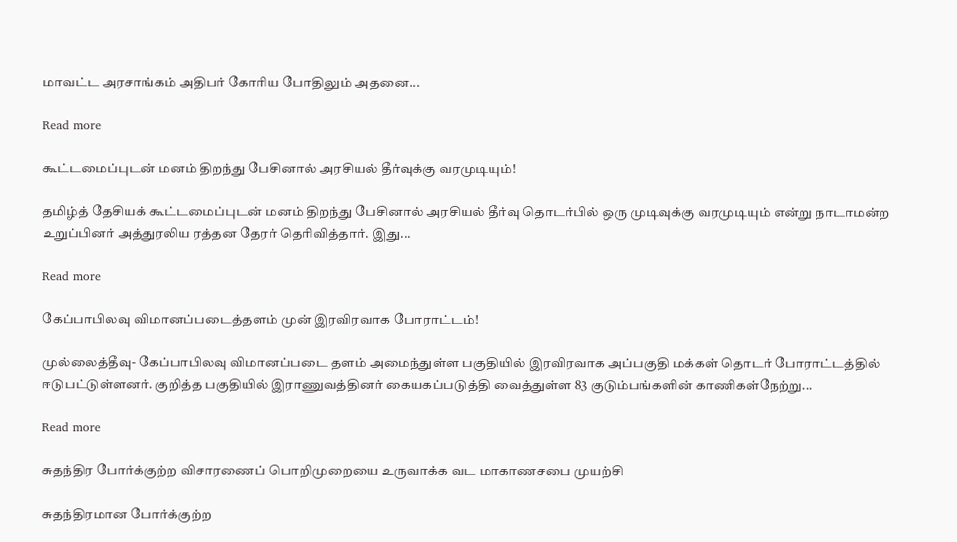மாவட்ட அரசாங்கம் அதிபர் கோரிய போதிலும் அதனை...

Read more

கூட்டமைப்புடன் மனம் திறந்து பேசினால் அரசியல் தீர்வுக்கு வரமுடியும்!

தமிழ்த் தேசியக் கூட்டமைப்புடன் மனம் திறந்து பேசினால் அரசியல் தீர்வு தொடர்பில் ஒரு முடிவுக்கு வரமுடியும் என்று நாடாமன்ற உறுப்பினர் அத்துரலிய ரத்தன தேரர் தெரிவித்தார். இது...

Read more

கேப்பாபிலவு விமானப்படைத்தளம் முன் இரவிரவாக போராட்டம்!

முல்லைத்தீவு- கேப்பாபிலவு விமானப்படை தளம் அமைந்துள்ள பகுதியில் இரவிரவாக அப்பகுதி மக்கள் தொடர் போராட்டத்தில் ஈடுபட்டுள்ளனர். குறித்த பகுதியில் இராணுவத்தினர் கையகப்படுத்தி வைத்துள்ள 83 குடும்பங்களின் காணிகள்நேற்று...

Read more

சுதந்திர போர்க்குற்ற விசாரணைப் பொறிமுறையை உருவாக்க வட மாகாணசபை முயற்சி

சுதந்திரமான போர்க்குற்ற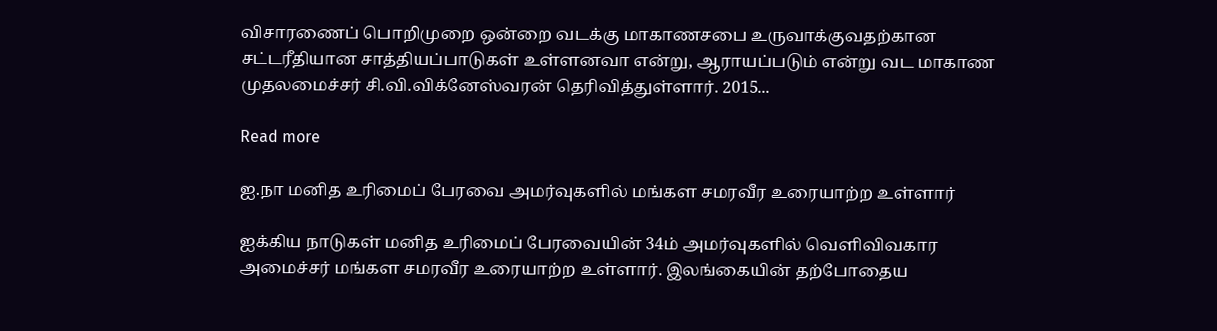விசாரணைப் பொறிமுறை ஒன்றை வடக்கு மாகாணசபை உருவாக்குவதற்கான சட்டரீதியான சாத்தியப்பாடுகள் உள்ளனவா என்று, ஆராயப்படும் என்று வட மாகாண முதலமைச்சர் சி.வி.விக்னேஸ்வரன் தெரிவித்துள்ளார். 2015...

Read more

ஐ.நா மனித உரிமைப் பேரவை அமர்வுகளில் மங்கள சமரவீர உரையாற்ற உள்ளார்

ஐக்கிய நாடுகள் மனித உரிமைப் பேரவையின் 34ம் அமர்வுகளில் வெளிவிவகார அமைச்சர் மங்கள சமரவீர உரையாற்ற உள்ளார். இலங்கையின் தற்போதைய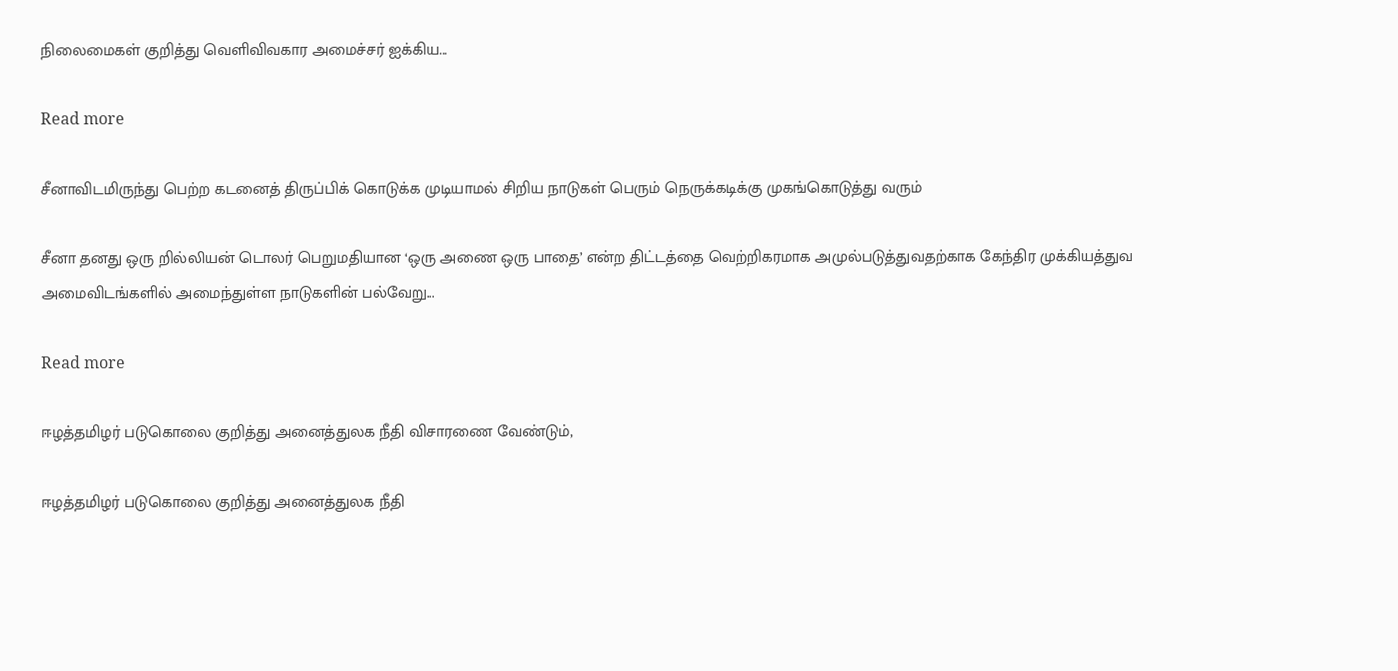நிலைமைகள் குறித்து வெளிவிவகார அமைச்சர் ஐக்கிய...

Read more

சீனாவிடமிருந்து பெற்ற கடனைத் திருப்பிக் கொடுக்க முடியாமல் சிறிய நாடுகள் பெரும் நெருக்கடிக்கு முகங்கொடுத்து வரும்

சீனா தனது ஒரு றில்லியன் டொலர் பெறுமதியான ‘ஒரு அணை ஒரு பாதை’ என்ற திட்டத்தை வெற்றிகரமாக அமுல்படுத்துவதற்காக கேந்திர முக்கியத்துவ அமைவிடங்களில் அமைந்துள்ள நாடுகளின் பல்வேறு...

Read more

ஈழத்தமிழர் படுகொலை குறித்து அனைத்துலக நீதி விசாரணை வேண்டும்,

ஈழத்தமிழர் படுகொலை குறித்து அனைத்துலக நீதி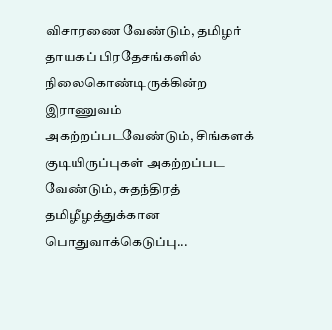விசாரணை வேண்டும், தமிழர் தாயகப் பிரதேசங்களில் நிலைகொண்டிருக்கின்ற இராணுவம் அகற்றப்படவேண்டும், சிங்களக் குடியிருப்புகள் அகற்றப்பட வேண்டும், சுதந்திரத் தமிழீழத்துக்கான பொதுவாக்கெடுப்பு...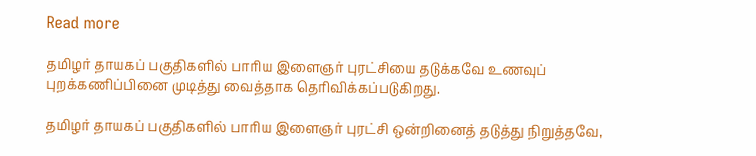Read more

தமிழர் தாயகப் பகுதிகளில் பாரிய இளைஞர் புரட்சியை தடுக்கவே உணவுப் புறக்கணிப்பினை முடித்து வைத்தாக தெரிவிக்கப்படுகிறது.

தமிழர் தாயகப் பகுதிகளில் பாரிய இளைஞர் புரட்சி ஒன்றினைத் தடுத்து நிறுத்தவே,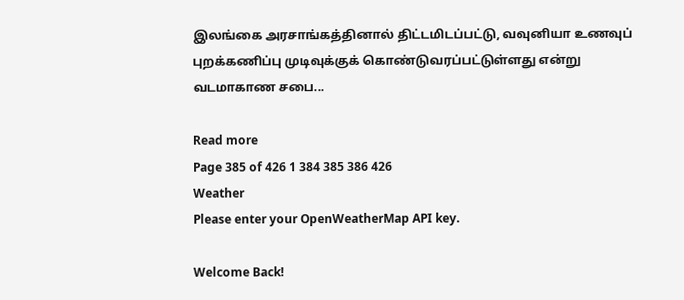இலங்கை அரசாங்கத்தினால் திட்டமிடப்பட்டு, வவுனியா உணவுப் புறக்கணிப்பு முடிவுக்குக் கொண்டுவரப்பட்டுள்ளது என்று வடமாகாண சபை...

Read more
Page 385 of 426 1 384 385 386 426
Weather
Please enter your OpenWeatherMap API key.

Welcome Back!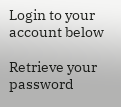Login to your account below

Retrieve your password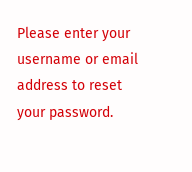Please enter your username or email address to reset your password.